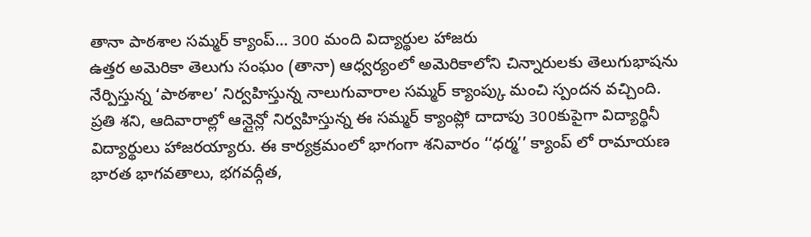తానా పాఠశాల సమ్మర్ క్యాంప్… 300 మంది విద్యార్థుల హాజరు
ఉత్తర అమెరికా తెలుగు సంఘం (తానా) ఆధ్వర్యంలో అమెరికాలోని చిన్నారులకు తెలుగుభాషను నేర్పిస్తున్న ‘పాఠశాల’ నిర్వహిస్తున్న నాలుగువారాల సమ్మర్ క్యాంప్కు మంచి స్పందన వచ్చింది. ప్రతి శని, ఆదివారాల్లో ఆన్లైన్లో నిర్వహిస్తున్న ఈ సమ్మర్ క్యాంప్లో దాదాపు 300కుపైగా విద్యార్థినీ విద్యార్థులు హాజరయ్యారు. ఈ కార్యక్రమంలో భాగంగా శనివారం ‘‘ధర్మ’’ క్యాంప్ లో రామాయణ భారత భాగవతాలు, భగవద్గీత,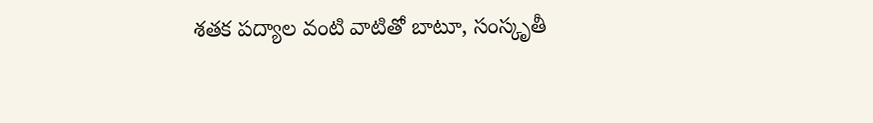శతక పద్యాల వంటి వాటితో బాటూ, సంస్కృతీ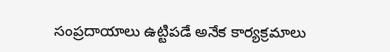సంప్రదాయాలు ఉట్టిపడే అనేక కార్యక్రమాలు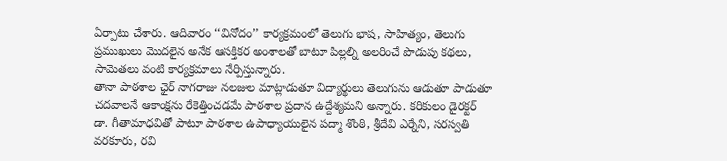ఏర్పాటు చేశారు. ఆదివారం ‘‘వినోదం’’ కార్యక్రమంలో తెలుగు భాష, సాహిత్యం, తెలుగు ప్రముఖులు మొదలైన అనేక ఆసక్తికర అంశాలతో బాటూ పిల్లల్ని అలరించే పొడుపు కథలు, సామెతలు వంటి కార్యక్రమాలు నేర్పిస్తున్నారు.
తానా పాఠశాల ఛైర్ నాగరాజు నలజుల మాట్లాడుతూ విద్యార్థులు తెలుగును ఆడుతూ పాడుతూ చదవాలనే ఆకాంక్షను రేకెత్తించడమే పాఠశాల ప్రదాన ఉద్దేశ్యమని అన్నారు. కరికులం డైరక్టర్ డా. గీతామాధవితో పాటూ పాఠశాల ఉపాధ్యాయులైన పద్మా శొంఠి, శ్రీదేవి ఎర్నేని, సరస్వతి వరకూరు, రవి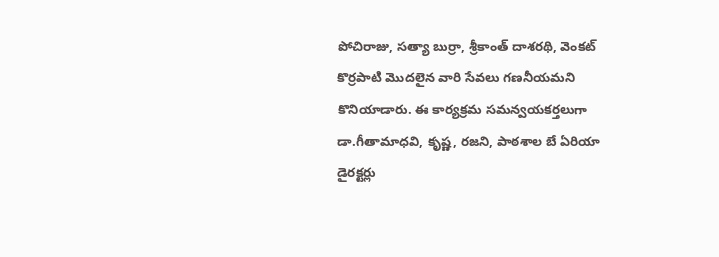పోచిరాజు, సత్యా బుర్రా, శ్రీకాంత్ దాశరథి, వెంకట్ కొర్రపాటి మొదలైన వారి సేవలు గణనీయమని కొనియాడారు. ఈ కార్యక్రమ సమన్వయకర్తలుగా డా.గీతామాధవి, కృష్ణ, రజని, పాఠశాల బే ఏరియా డైరక్టర్లు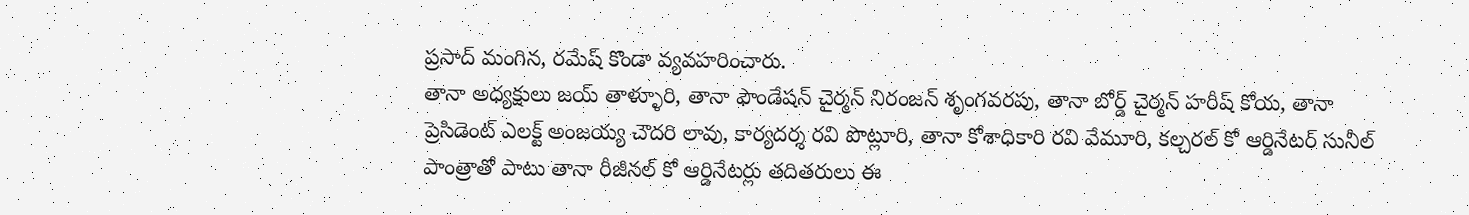ప్రసాద్ మంగిన, రమేష్ కొండా వ్యవహరించారు.
తానా అధ్యక్షులు జయ్ తాళ్ళూరి, తానా ఫౌండేషన్ చైర్మన్ నిరంజన్ శృంగవరపు, తానా బోర్డ్ చైర్మన్ హరీష్ కోయ, తానా ప్రెసిడెంట్ ఎలక్ట్ అంజయ్య చౌదరి లావు, కార్యదర్శ రవి పొట్లూరి, తానా కోశాధికారి రవి వేమూరి, కల్చరల్ కో ఆర్డినేటర్ సునీల్ పాంత్రాతో పాటు తానా రీజీనల్ కో ఆర్డినేటర్లు తదితరులు ఈ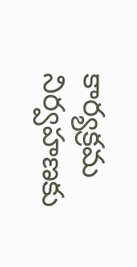కార్యక్రమ నిర్వహణకు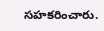సహకరించారు.